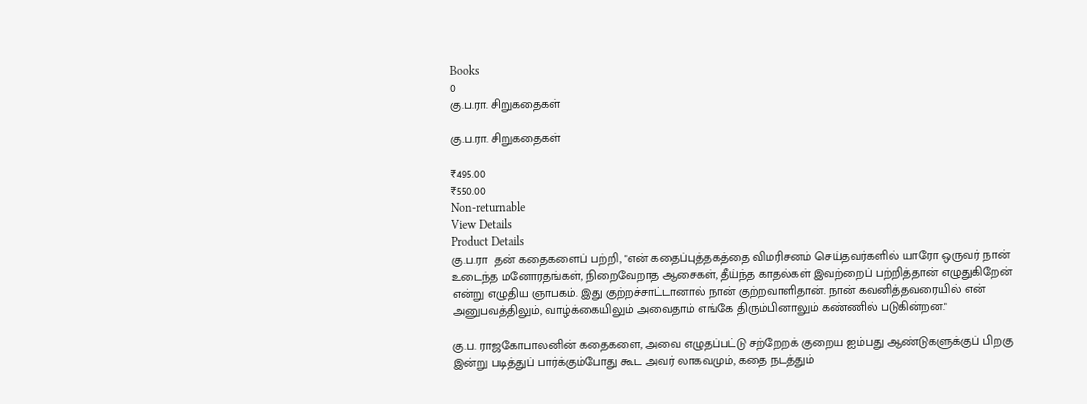Books
0
கு.ப.ரா. சிறுகதைகள்

கு.ப.ரா. சிறுகதைகள்

₹495.00
₹550.00
Non-returnable
View Details
Product Details
கு.ப.ரா  தன் கதைகளைப் பற்றி, "என் கதைப்புத்தகத்தை விமரிசனம் செய்தவர்களில் யாரோ ஒருவர் நான் உடைந்த மனோரதங்கள், நிறைவேறாத ஆசைகள், தீய்ந்த காதல்கள் இவற்றைப் பற்றித்தான் எழுதுகிறேன் என்று எழுதிய ஞாபகம். இது குற்றச்சாட்டானால் நான் குற்றவாளிதான். நான் கவனித்தவரையில் என் அனுபவத்திலும், வாழ்க்கையிலும் அவைதாம் எங்கே திரும்பினாலும் கண்ணில் படுகின்றன."

கு.ப. ராஜகோபாலனின் கதைகளை, அவை எழுதப்பட்டு சற்றேறக் குறைய ஐம்பது ஆண்டுகளுக்குப் பிறகு இன்று படித்துப் பார்க்கும்போது கூட அவர் லாகவமும், கதை நடத்தும்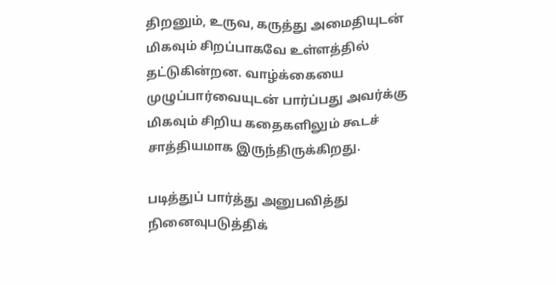திறனும், உருவ, கருத்து அமைதியுடன் மிகவும் சிறப்பாகவே உள்ளத்தில் தட்டுகின்றன. வாழ்க்கையை முழுப்பார்வையுடன் பார்ப்பது அவர்க்கு மிகவும் சிறிய கதைகளிலும் கூடச் சாத்தியமாக இருந்திருக்கிறது.

படித்துப் பார்த்து அனுபவித்து நினைவுபடுத்திக்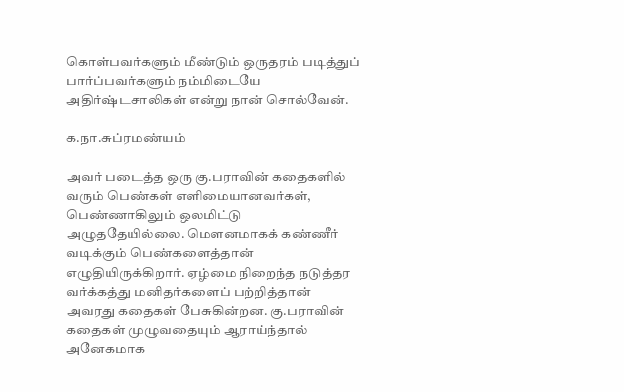கொள்பவர்களும் மீண்டும் ஒருதரம் படித்துப் பார்ப்பவர்களும் நம்மிடையே அதிர்ஷ்டசாலிகள் என்று நான் சொல்வேன்.

க.நா.சுப்ரமண்யம்

அவர் படைத்த ஒரு கு.பராவின் கதைகளில் வரும் பெண்கள் எளிமையானவர்கள், பெண்ணாகிலும் ஒலமிட்டு அழுததேயில்லை. மௌனமாகக் கண்ணீர் வடிக்கும் பெண்களைத்தான் எழுதியிருக்கிறார். ஏழ்மை நிறைந்த நடுத்தர வர்க்கத்து மனிதர்களைப் பற்றித்தான் அவரது கதைகள் பேசுகின்றன. கு.பராவின் கதைகள் முழுவதையும் ஆராய்ந்தால் அனேகமாக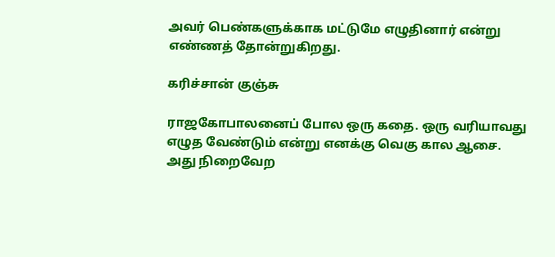அவர் பெண்களுக்காக மட்டுமே எழுதினார் என்று எண்ணத் தோன்றுகிறது.

கரிச்சான் குஞ்சு

ராஜகோபாலனைப் போல ஒரு கதை. ஒரு வரியாவது எழுத வேண்டும் என்று எனக்கு வெகு கால ஆசை. அது நிறைவேற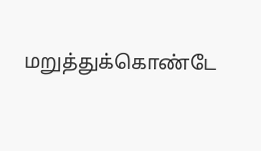மறுத்துக்கொண்டே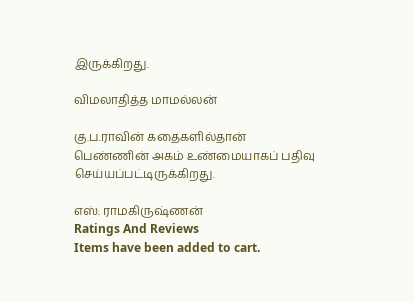இருக்கிறது.

விமலாதித்த மாமல்லன்

கு.ப.ராவின் கதைகளில்தான் பெண்ணின் அகம் உண்மையாகப் பதிவு செய்யப்பட்டிருக்கிறது.

எஸ். ராமகிருஷ்ணன்
Ratings And Reviews
Items have been added to cart.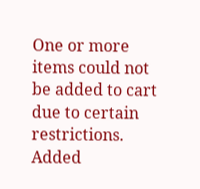One or more items could not be added to cart due to certain restrictions.
Added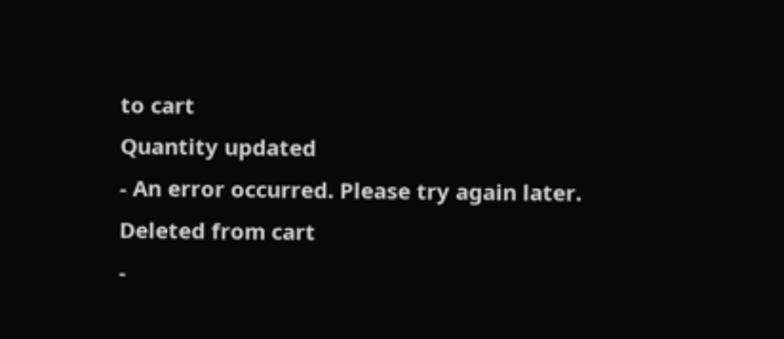to cart
Quantity updated
- An error occurred. Please try again later.
Deleted from cart
-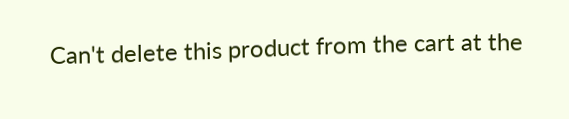Can't delete this product from the cart at the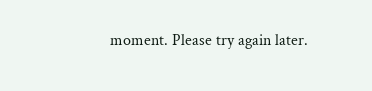moment. Please try again later.